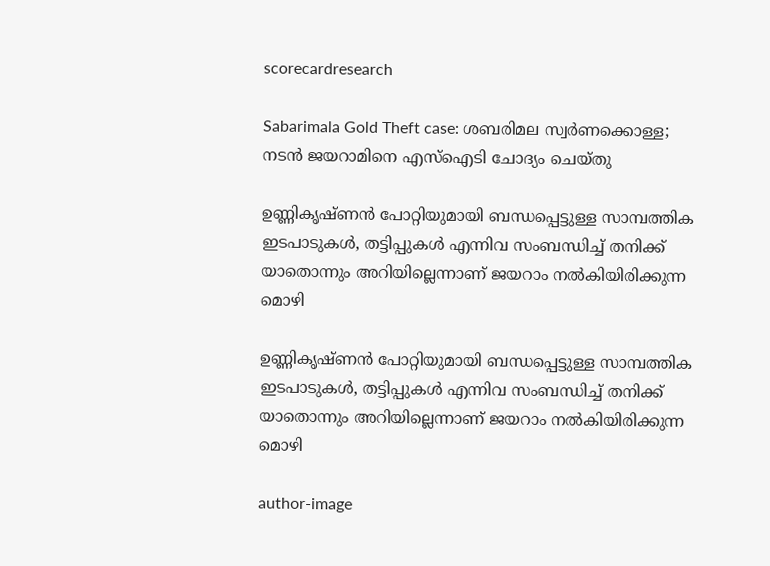scorecardresearch

Sabarimala Gold Theft case: ശബരിമല സ്വർണക്കൊള്ള; നടൻ ജയറാമിനെ എസ്‌ഐടി ചോദ്യം ചെയ്തു

ഉണ്ണികൃഷ്ണൻ പോറ്റിയുമായി ബന്ധപ്പെട്ടുള്ള സാമ്പത്തിക ഇടപാടുകൾ, തട്ടിപ്പുകൾ എന്നിവ സംബന്ധിച്ച് തനിക്ക് യാതൊന്നും അറിയില്ലെന്നാണ് ജയറാം നൽകിയിരിക്കുന്ന മൊഴി

ഉണ്ണികൃഷ്ണൻ പോറ്റിയുമായി ബന്ധപ്പെട്ടുള്ള സാമ്പത്തിക ഇടപാടുകൾ, തട്ടിപ്പുകൾ എന്നിവ സംബന്ധിച്ച് തനിക്ക് യാതൊന്നും അറിയില്ലെന്നാണ് ജയറാം നൽകിയിരിക്കുന്ന മൊഴി

author-image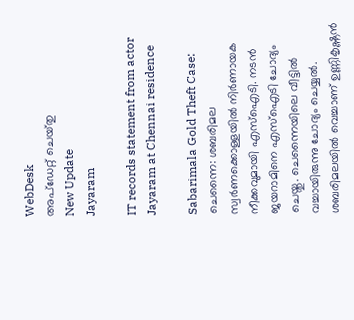WebDesk
അപ്‌ഡേറ്റ് ചെയ്‌തു
New Update
Jayaram

IT records statement from actor Jayaram at Chennai residence

Sabarimala Gold Theft Case: ചെന്നൈ: ശബരിമല സ്വർണക്കൊള്ളയിൽ നിർണായക നീക്കവുമായി എസ്‌ഐടി. നടൻ ജയറാമിനെ എസ്‌ഐടി ചോദ്യം ചെയ്തു. ചെന്നൈയിലെ വീട്ടിൽ വച്ചായിരുന്നു ചോദ്യം ചെയ്യൽ. ശബരിമലയിൽ വെച്ചാണ് ഉണ്ണികൃഷ്ണൻ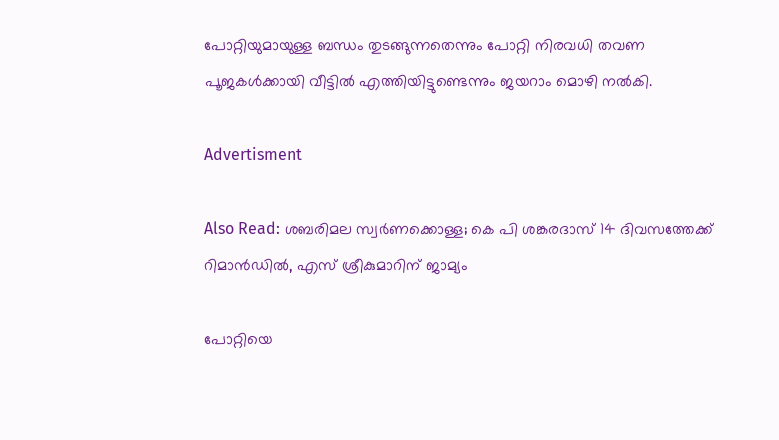പോറ്റിയുമായുള്ള ബന്ധം തുടങ്ങുന്നതെന്നും പോറ്റി നിരവധി തവണ പൂജകൾക്കായി വീട്ടിൽ എത്തിയിട്ടുണ്ടെന്നും ജയറാം മൊഴി നൽകി.

Advertisment

Also Read: ശബരിമല സ്വർണക്കൊള്ള; കെ പി ശങ്കരദാസ് 14 ദിവസത്തേക്ക് റിമാൻഡില്‍, എസ് ശ്രീകുമാറിന് ജാമ്യം

പോറ്റിയെ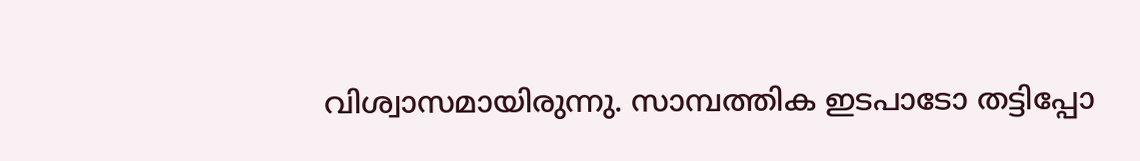വിശ്വാസമായിരുന്നു. സാമ്പത്തിക ഇടപാടോ തട്ടിപ്പോ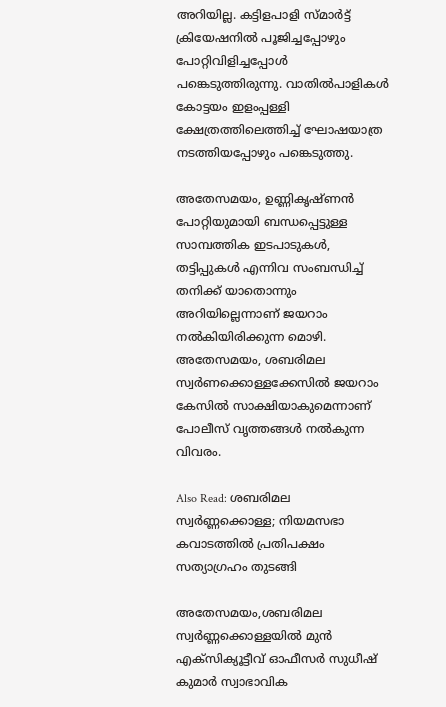അറിയില്ല. കട്ടിളപാളി സ്മാർട്ട് ക്രിയേഷനിൽ പൂജിച്ചപ്പോഴും പോറ്റിവിളിച്ചപ്പോൾ പങ്കെടുത്തിരുന്നു. വാതിൽപാളികൾ കോട്ടയം ഇളംപ്പള്ളി ക്ഷേത്രത്തിലെത്തിച്ച് ഘോഷയാത്ര നടത്തിയപ്പോഴും പങ്കെടുത്തു.

അതേസമയം, ഉണ്ണികൃഷ്ണൻ പോറ്റിയുമായി ബന്ധപ്പെട്ടുള്ള സാമ്പത്തിക ഇടപാടുകൾ, തട്ടിപ്പുകൾ എന്നിവ സംബന്ധിച്ച് തനിക്ക് യാതൊന്നും അറിയില്ലെന്നാണ് ജയറാം നൽകിയിരിക്കുന്ന മൊഴി. അതേസമയം, ശബരിമല സ്വർണക്കൊള്ളക്കേസിൽ ജയറാം കേസിൽ സാക്ഷിയാകുമെന്നാണ് പോലീസ് വൃത്തങ്ങൾ നൽകുന്ന വിവരം.

Also Read: ശബരിമല സ്വർണ്ണക്കൊള്ള; നിയമസഭാ കവാടത്തിൽ പ്രതിപക്ഷം സത്യാഗ്രഹം തുടങ്ങി

അതേസമയം,ശബരിമല സ്വർണ്ണക്കൊള്ളയിൽ മുൻ എക്‌സിക്യൂട്ടീവ് ഓഫീസർ സുധീഷ് കുമാർ സ്വാഭാവിക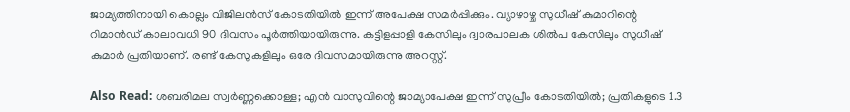ജാമ്യത്തിനായി കൊല്ലം വിജിലൻസ് കോടതിയിൽ ഇന്ന് അപേക്ഷ സമർപ്പിക്കും. വ്യാഴാഴ്ച സുധീഷ് കുമാറിന്റെ റിമാൻഡ് കാലാവധി 90 ദിവസം പൂർത്തിയായിരുന്നു. കട്ടിളപ്പാളി കേസിലും ദ്വാരപാലക ശിൽപ കേസിലും സുധീഷ് കുമാർ പ്രതിയാണ്. രണ്ട് കേസുകളിലും ഒരേ ദിവസമായിരുന്നു അറസ്റ്റ്.

Also Read: ശബരിമല സ്വർണ്ണക്കൊള്ള; എൻ വാസുവിന്റെ ജാമ്യാപേക്ഷ ഇന്ന് സുപ്രീം കോടതിയിൽ; പ്രതികളുടെ 1.3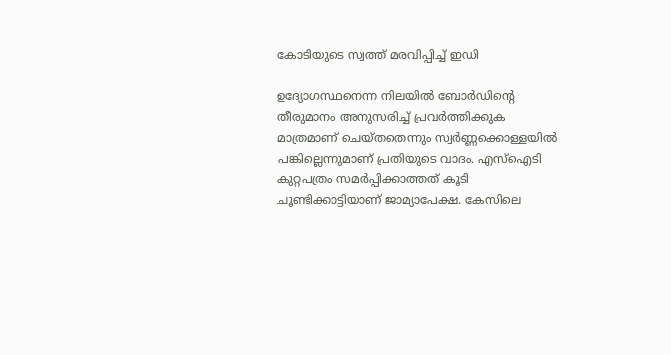കോടിയുടെ സ്വത്ത് മരവിപ്പിച്ച് ഇഡി

ഉദ്യോഗസ്ഥനെന്ന നിലയിൽ ബോർഡിന്റെ തീരുമാനം അനുസരിച്ച് പ്രവർത്തിക്കുക മാത്രമാണ് ചെയ്തതെന്നും സ്വർണ്ണക്കൊള്ളയിൽ പങ്കില്ലെന്നുമാണ് പ്രതിയുടെ വാദം. എസ്‌ഐടി കുറ്റപത്രം സമർപ്പിക്കാത്തത് കൂടി ചൂണ്ടിക്കാട്ടിയാണ് ജാമ്യാപേക്ഷ. കേസിലെ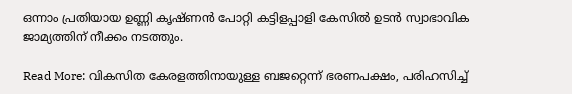ഒന്നാം പ്രതിയായ ഉണ്ണി കൃഷ്ണൻ പോറ്റി കട്ടിളപ്പാളി കേസിൽ ഉടൻ സ്വാഭാവിക ജാമ്യത്തിന് നീക്കം നടത്തും.

Read More: വികസിത കേരളത്തിനായുള്ള ബജറ്റെന്ന് ഭരണപക്ഷം, പരിഹസിച്ച്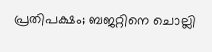പ്രതിപക്ഷം; ബജറ്റിനെ ചൊല്ലി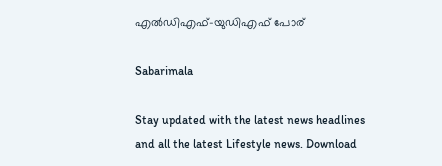എൽഡിഎഫ്-യുഡിഎഫ് പോര്

Sabarimala

Stay updated with the latest news headlines and all the latest Lifestyle news. Download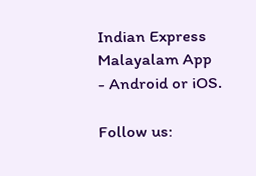Indian Express Malayalam App - Android or iOS.

Follow us: